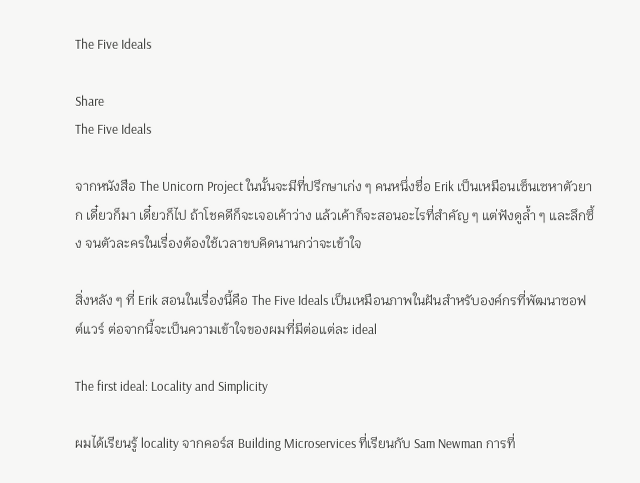The Five Ideals

Share
The Five Ideals

จากหนังสือ The Unicorn Project ในนั้นจะมีที่ปรึกษาเก่ง ๆ คนหนึ่งชื่อ Erik เป็นเหมือนเซ็นเซหาตัวยาก เดี๋ยวก็มา เดี๋ยวก็ไป ถ้าโชคดีก็จะเจอเค้าว่าง แล้วเค้าก็จะสอนอะไรที่สำคัญ ๆ แต่ฟังดูล้ำ ๆ และลึกซึ้ง จนตัวละครในเรื่องต้องใช้เวลาขบคิดนานกว่าจะเข้าใจ

สิ่งหลัง ๆ ที่ Erik สอนในเรื่องนี้คือ The Five Ideals เป็นเหมือนภาพในฝันสำหรับองค์กรที่พัฒนาซอฟต์แวร์ ต่อจากนี้จะเป็นความเข้าใจของผมที่มีต่อแต่ละ ideal

The first ideal: Locality and Simplicity

ผมได้เรียนรู้ locality จากคอร์ส Building Microservices ที่เรียนกับ Sam Newman การที่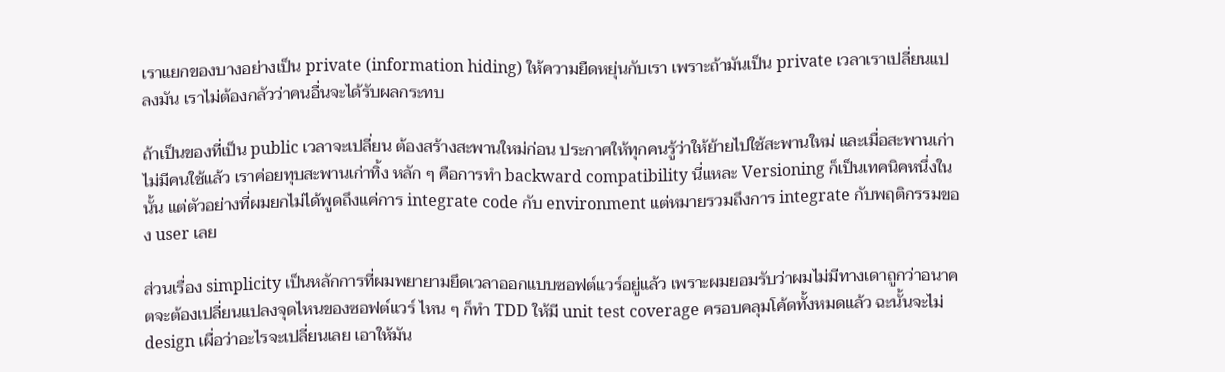เราแยกของบางอย่างเป็น private (information hiding) ให้ความยืดหยุ่นกับเรา เพราะถ้ามันเป็น private เวลาเราเปลี่ยนแปลงมัน เราไม่ต้องกลัวว่าคนอื่นจะได้รับผลกระทบ

ถ้าเป็นของที่เป็น public เวลาจะเปลี่ยน ต้องสร้างสะพานใหม่ก่อน ประกาศให้ทุกคนรู้ว่าให้ย้ายไปใช้สะพานใหม่ และเมื่อสะพานเก่าไม่มีคนใช้แล้ว เราค่อยทุบสะพานเก่าทิ้ง หลัก ๆ คือการทำ backward compatibility นี่แหละ Versioning ก็เป็นเทคนิคหนึ่งในนั้น แต่ตัวอย่างที่ผมยกไม่ได้พูดถึงแค่การ integrate code กับ environment แต่หมายรวมถึงการ integrate กับพฤติกรรมของ user เลย

ส่วนเรื่อง simplicity เป็นหลักการที่ผมพยายามยึดเวลาออกแบบซอฟต์แวร์อยู่แล้ว เพราะผมยอมรับว่าผมไม่มีทางเดาถูกว่าอนาคตจะต้องเปลี่ยนแปลงจุดไหนของซอฟต์แวร์ ไหน ๆ ก็ทำ TDD ให้มี unit test coverage ครอบคลุมโค้ดทั้งหมดแล้ว ฉะนั้นจะไม่ design เผื่อว่าอะไรจะเปลี่ยนเลย เอาให้มัน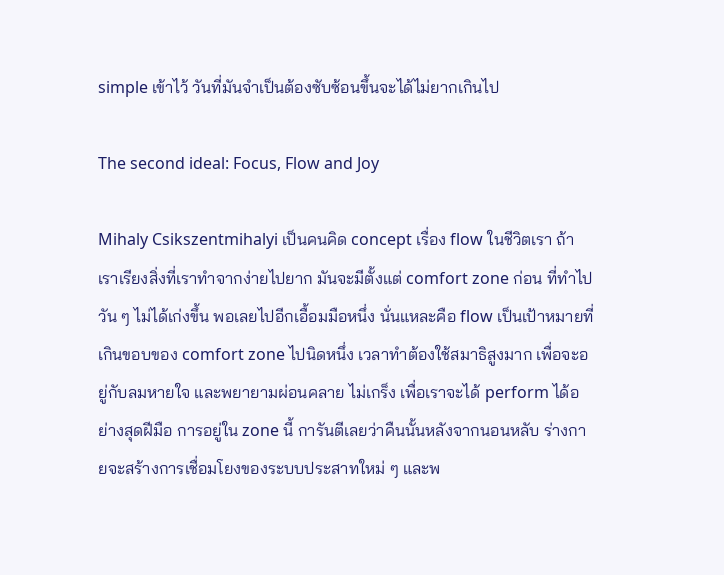simple เข้าไว้ วันที่มันจำเป็นต้องซับซ้อนขึ้นจะได้ไม่ยากเกินไป

The second ideal: Focus, Flow and Joy

Mihaly Csikszentmihalyi เป็นคนคิด concept เรื่อง flow ในชีวิตเรา ถ้าเราเรียงสิ่งที่เราทำจากง่ายไปยาก มันจะมีตั้งแต่ comfort zone ก่อน ที่ทำไปวัน ๆ ไม่ได้เก่งขึ้น พอเลยไปอีกเอื้อมมือหนึ่ง นั่นแหละคือ flow เป็นเป้าหมายที่เกินขอบของ comfort zone ไปนิดหนึ่ง เวลาทำต้องใช้สมาธิสูงมาก เพื่อจะอยู่กับลมหายใจ และพยายามผ่อนคลาย ไม่เกร็ง เพื่อเราจะได้ perform ได้อย่างสุดฝีมือ การอยู่ใน zone นี้ การันตีเลยว่าคืนนั้นหลังจากนอนหลับ ร่างกายจะสร้างการเชื่อมโยงของระบบประสาทใหม่ ๆ และพ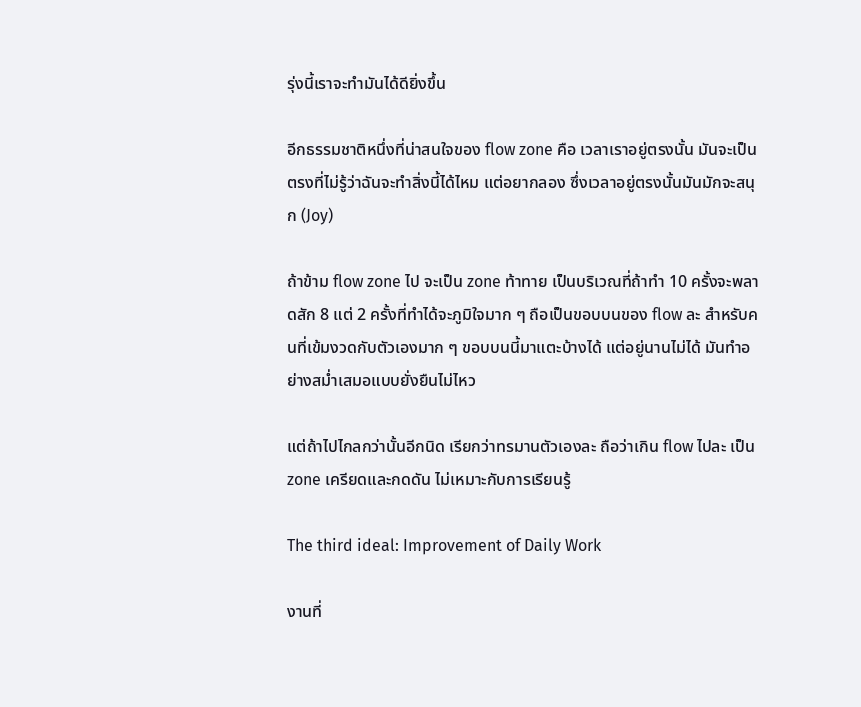รุ่งนี้เราจะทำมันได้ดียิ่งขึ้น

อีกธรรมชาติหนึ่งที่น่าสนใจของ flow zone คือ เวลาเราอยู่ตรงนั้น มันจะเป็นตรงที่ไม่รู้ว่าฉันจะทำสิ่งนี้ได้ไหม แต่อยากลอง ซึ่งเวลาอยู่ตรงนั้นมันมักจะสนุก (Joy)

ถ้าข้าม flow zone ไป จะเป็น zone ท้าทาย เป็นบริเวณที่ถ้าทำ 10 ครั้งจะพลาดสัก 8 แต่ 2 ครั้งที่ทำได้จะภูมิใจมาก ๆ ถือเป็นขอบบนของ flow ละ สำหรับคนที่เข้มงวดกับตัวเองมาก ๆ ขอบบนนี้มาแตะบ้างได้ แต่อยู่นานไม่ได้ มันทำอย่างสม่ำเสมอแบบยั่งยืนไม่ไหว

แต่ถ้าไปไกลกว่านั้นอีกนิด เรียกว่าทรมานตัวเองละ ถือว่าเกิน flow ไปละ เป็น zone เครียดและกดดัน ไม่เหมาะกับการเรียนรู้

The third ideal: Improvement of Daily Work

งานที่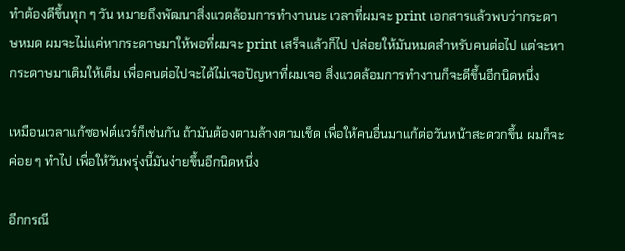ทำต้องดีขึ้นทุก ๆ วัน หมายถึงพัฒนาสิ่งแวดล้อมการทำงานนะ เวลาที่ผมจะ print เอกสารแล้วพบว่ากระดาษหมด ผมจะไม่แค่หากระดาษมาให้พอที่ผมจะ print เสร็จแล้วก็ไป ปล่อยให้มันหมดสำหรับคนต่อไป แต่จะหากระดาษมาเติมให้เต็ม เพื่อคนต่อไปจะได้ไม่เจอปัญหาที่ผมเจอ สิ่งแวดล้อมการทำงานก็จะดีขึ้นอีกนิดหนึ่ง

เหมือนเวลาแก้ซอฟต์แวร์ก็เช่นกัน ถ้ามันต้องตามล้างตามเช็ด เพื่อให้คนอื่นมาแก้ต่อวันหน้าสะดวกขึ้น ผมก็จะค่อย ๆ ทำไป เพื่อให้วันพรุ่งนี้มันง่ายขึ้นอีกนิดหนึ่ง

อีกกรณี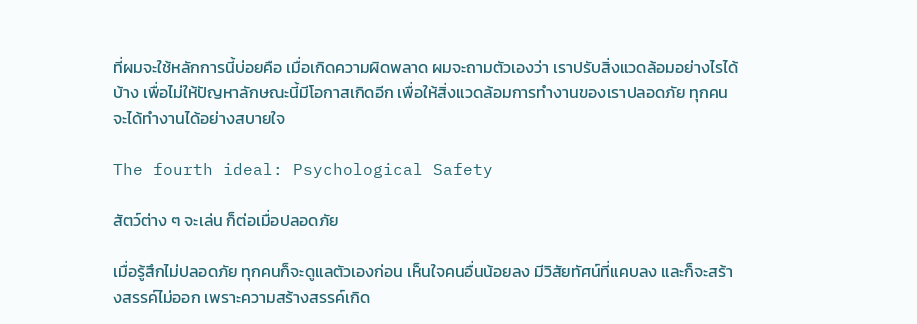ที่ผมจะใช้หลักการนี้บ่อยคือ เมื่อเกิดความผิดพลาด ผมจะถามตัวเองว่า เราปรับสิ่งแวดล้อมอย่างไรได้บ้าง เพื่อไม่ให้ปัญหาลักษณะนี้มีโอกาสเกิดอีก เพื่อให้สิ่งแวดล้อมการทำงานของเราปลอดภัย ทุกคนจะได้ทำงานได้อย่างสบายใจ

The fourth ideal: Psychological Safety

สัตว์ต่าง ๆ จะเล่น ก็ต่อเมื่อปลอดภัย

เมื่อรู้สึกไม่ปลอดภัย ทุกคนก็จะดูแลตัวเองก่อน เห็นใจคนอื่นน้อยลง มีวิสัยทัศน์ที่แคบลง และก็จะสร้างสรรค์ไม่ออก เพราะความสร้างสรรค์เกิด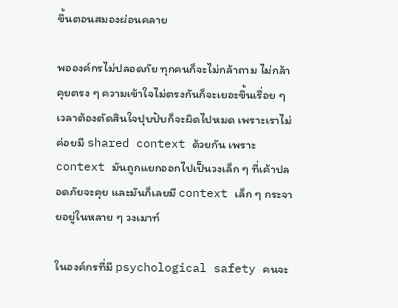ขึ้นตอนสมองผ่อนคลาย

พอองค์กรไม่ปลอดภัย ทุกคนก็จะไม่กล้าถาม ไม่กล้าคุยตรง ๆ ความเข้าใจไม่ตรงกันก็จะเยอะขึ้นเรื่อย ๆ เวลาต้องตัดสินใจปุบปับก็จะผิดไปหมด เพราะเราไม่ค่อยมี shared context ด้วยกัน เพราะ context มันถูกแยกออกไปเป็นวงเล็ก ๆ ที่เค้าปลอดภัยจะคุย และมันก็เลยมี context เล็ก ๆ กระจายอยู่ในหลาย ๆ วงเมาท์

ในองค์กรที่มี psychological safety คนจะ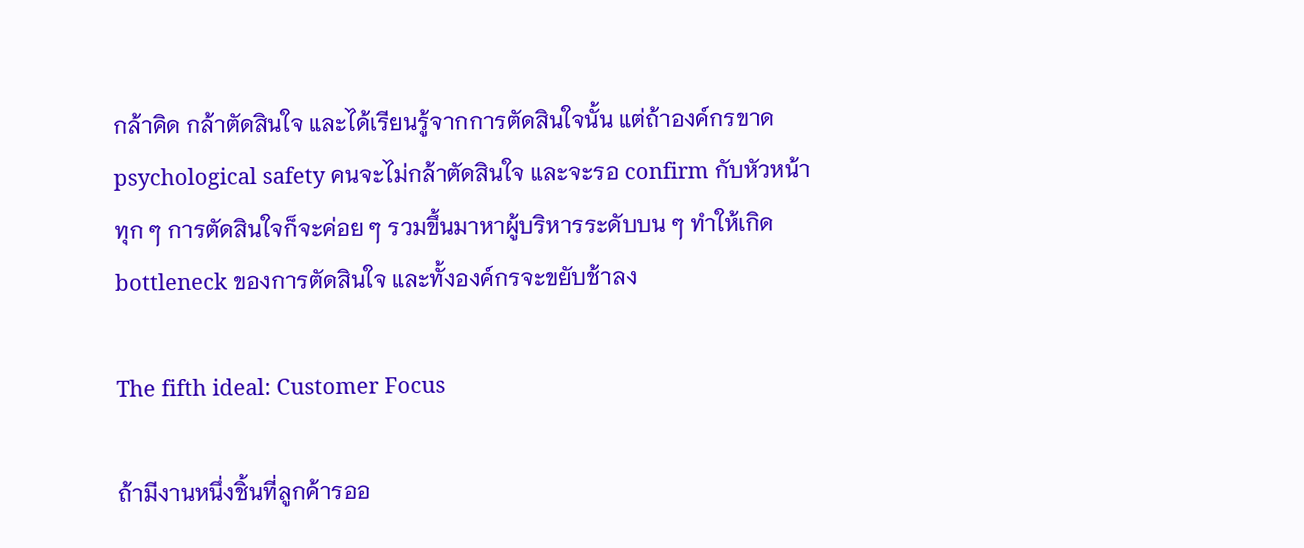กล้าคิด กล้าตัดสินใจ และได้เรียนรู้จากการตัดสินใจนั้น แต่ถ้าองค์กรขาด psychological safety คนจะไม่กล้าตัดสินใจ และจะรอ confirm กับหัวหน้า ทุก ๆ การตัดสินใจก็จะค่อย ๆ รวมขึ้นมาหาผู้บริหารระดับบน ๆ ทำให้เกิด bottleneck ของการตัดสินใจ และทั้งองค์กรจะขยับช้าลง

The fifth ideal: Customer Focus

ถ้ามีงานหนึ่งชิ้นที่ลูกค้ารออ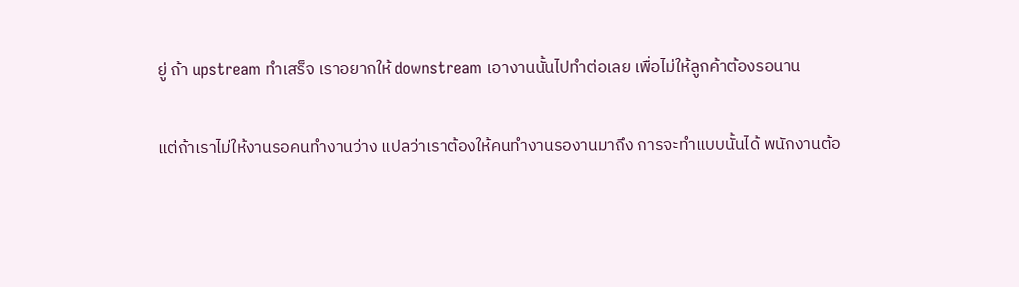ยู่ ถ้า upstream ทำเสร็จ เราอยากให้ downstream เอางานนั้นไปทำต่อเลย เพื่อไม่ให้ลูกค้าต้องรอนาน

แต่ถ้าเราไม่ให้งานรอคนทำงานว่าง แปลว่าเราต้องให้คนทำงานรองานมาถึง การจะทำแบบนั้นได้ พนักงานต้อ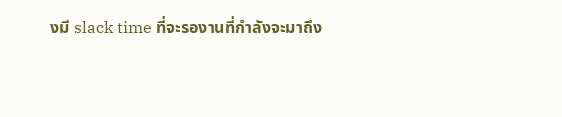งมี slack time ที่จะรองานที่กำลังจะมาถึง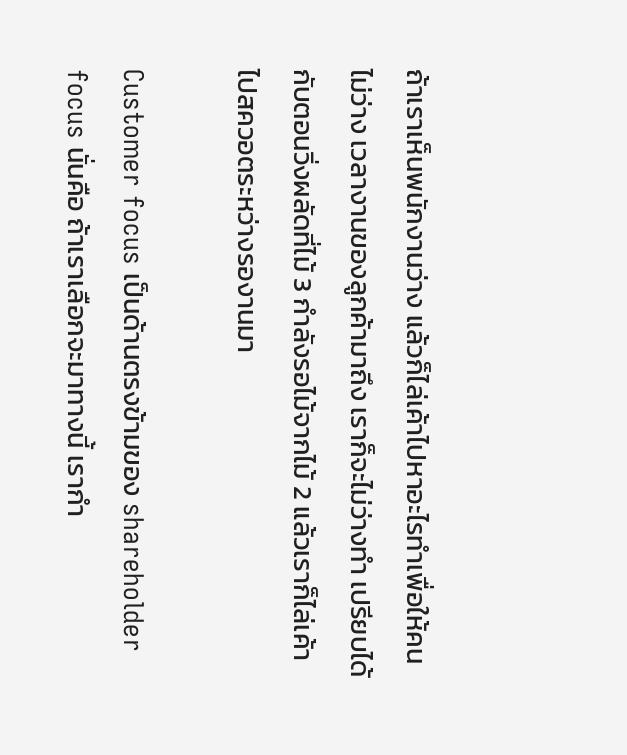ถ้าเราเห็นพนักงานว่าง แล้วก็ไล่เค้าไปหาอะไรทำเพื่อให้คนไม่ว่าง เวลางานของลูกค้ามาถึง เราก็จะไม่ว่างทำ เปรียบได้กับตอนวิ่งผลัดที่ไม้ 3 กำลังรอไม้จากไม้ 2 แล้วเราก็ไล่เค้าไปสควอตระหว่างรองานมา

Customer focus เป็นด้านตรงข้ามของ shareholder focus นั่นคือ ถ้าเราเลือกจะมาทางนี้ เรากำ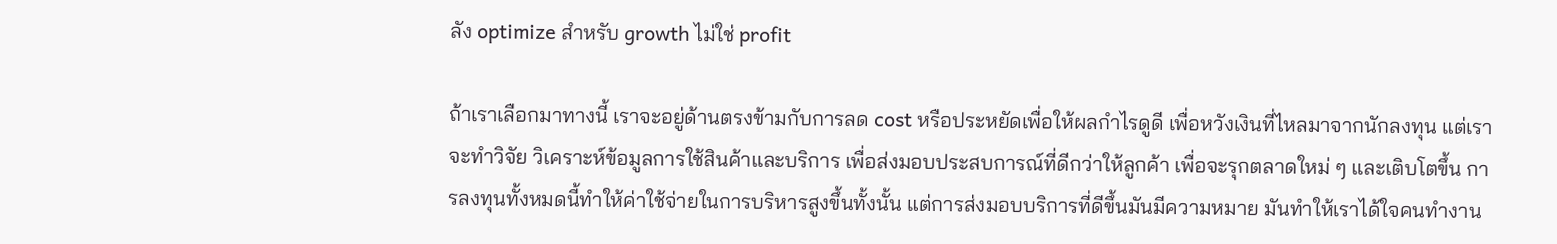ลัง optimize สำหรับ growth ไม่ใช่ profit

ถ้าเราเลือกมาทางนี้ เราจะอยู่ด้านตรงข้ามกับการลด cost หรือประหยัดเพื่อให้ผลกำไรดูดี เพื่อหวังเงินที่ไหลมาจากนักลงทุน แต่เราจะทำวิจัย วิเคราะห์ข้อมูลการใช้สินค้าและบริการ เพื่อส่งมอบประสบการณ์ที่ดีกว่าให้ลูกค้า เพื่อจะรุกตลาดใหม่ ๆ และเติบโตขึ้น การลงทุนทั้งหมดนี้ทำให้ค่าใช้จ่ายในการบริหารสูงขึ้นทั้งนั้น แต่การส่งมอบบริการที่ดีขึ้นมันมีความหมาย มันทำให้เราได้ใจคนทำงาน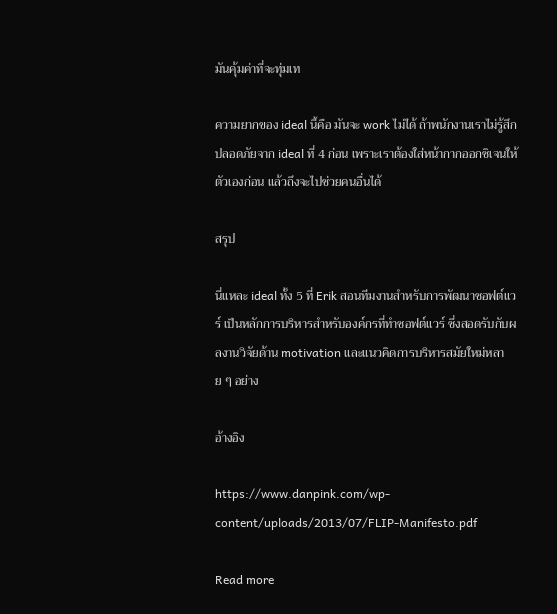มันคุ้มค่าที่จะทุ่มเท

ความยากของ ideal นี้คือ มันจะ work ไม่ได้ ถ้าพนักงานเราไม่รู้สึกปลอดภัยจาก ideal ที่ 4 ก่อน เพราะเราต้องใส่หน้ากากออกซิเจนให้ตัวเองก่อน แล้วถึงจะไปช่วยคนอื่นได้

สรุป

นี่แหละ ideal ทั้ง 5 ที่ Erik สอนทีมงานสำหรับการพัฒนาซอฟต์แวร์ เป็นหลักการบริหารสำหรับองค์กรที่ทำซอฟต์แวร์ ซึ่งสอดรับกับผลงานวิจัยด้าน motivation และแนวคิดการบริหารสมัยใหม่หลาย ๆ อย่าง

อ้างอิง

https://www.danpink.com/wp-content/uploads/2013/07/FLIP-Manifesto.pdf

Read more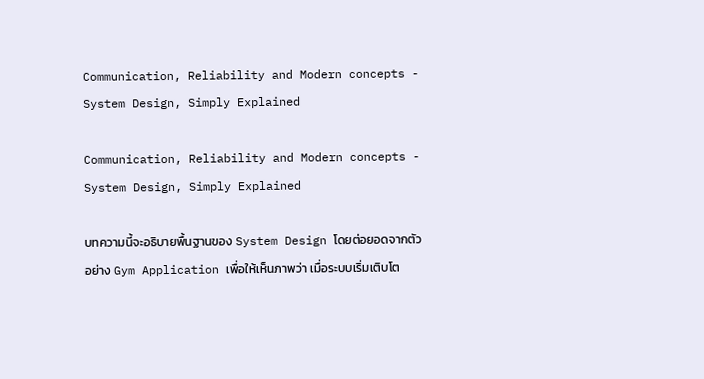Communication, Reliability and Modern concepts - System Design, Simply Explained

Communication, Reliability and Modern concepts - System Design, Simply Explained

บทความนี้จะอธิบายพื้นฐานของ System Design โดยต่อยอดจากตัวอย่าง Gym Application เพื่อให้เห็นภาพว่า เมื่อระบบเริ่มเติบโต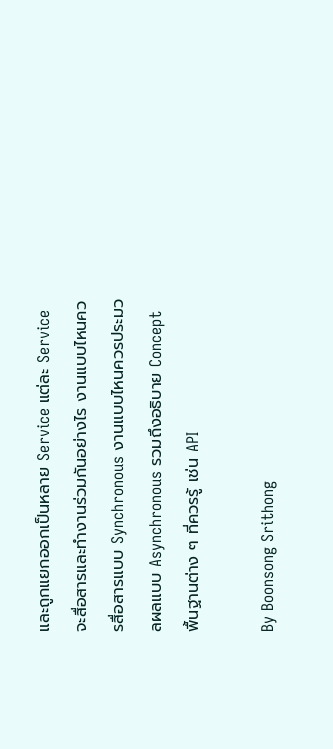และถูกแยกออกเป็นหลาย Service แต่ละ Service จะสื่อสารและทำงานร่วมกันอย่างไร งานแบบไหนควรสื่อสารแบบ Synchronous งานแบบไหนควรประมวลผลแบบ Asynchronous รวมถึงอธิบาย Concept พื้นฐานต่าง ๆ ที่ควรรู้ เช่น API

By Boonsong Srithong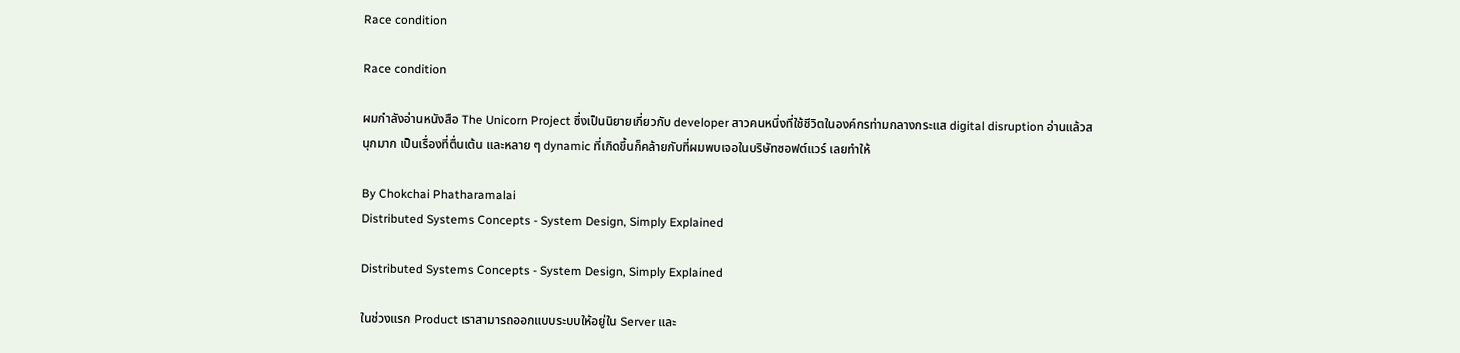Race condition

Race condition

ผมกำลังอ่านหนังสือ The Unicorn Project ซึ่งเป็นนิยายเกี่ยวกับ developer สาวคนหนึ่งที่ใช้ชีวิตในองค์กรท่ามกลางกระแส digital disruption อ่านแล้วสนุกมาก เป็นเรื่องที่ตื่นเต้น และหลาย ๆ dynamic ที่เกิดขึ้นก็คล้ายกับที่ผมพบเจอในบริษัทซอฟต์แวร์ เลยทำให้

By Chokchai Phatharamalai
Distributed Systems Concepts - System Design, Simply Explained

Distributed Systems Concepts - System Design, Simply Explained

ในช่วงแรก Product เราสามารถออกแบบระบบให้อยู่ใน Server และ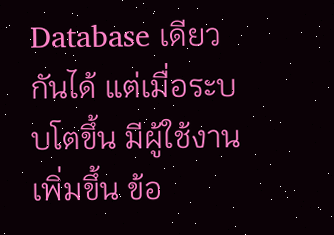Database เดียวกันได้ แต่เมื่อระบบโตขึ้น มีผู้ใช้งานเพิ่มขึ้น ข้อ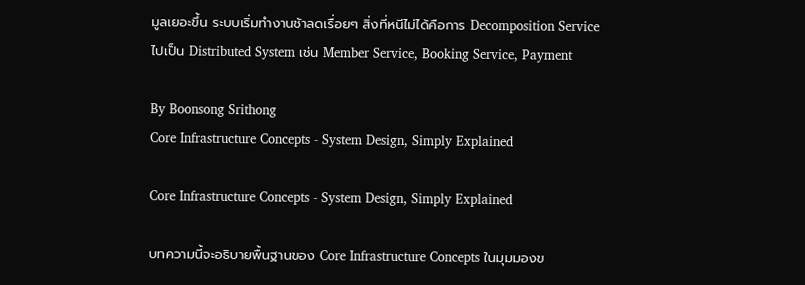มูลเยอะขึ้น ระบบเริ่มทำงานช้าลดเรื่อยๆ สิ่งที่หนีไม่ได้คือการ Decomposition Service ไปเป็น Distributed System เช่น Member Service, Booking Service, Payment

By Boonsong Srithong
Core Infrastructure Concepts - System Design, Simply Explained

Core Infrastructure Concepts - System Design, Simply Explained

บทความนี้จะอธิบายพื้นฐานของ Core Infrastructure Concepts ในมุมมองข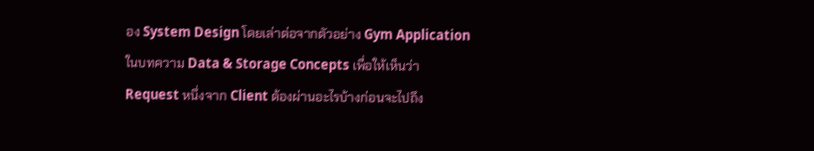อง System Design โดยเล่าต่อจากตัวอย่าง Gym Application ในบทความ Data & Storage Concepts เพื่อให้เห็นว่า Request หนึ่งจาก Client ต้องผ่านอะไรบ้างก่อนจะไปถึง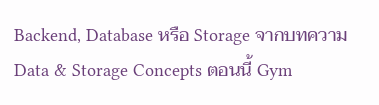Backend, Database หรือ Storage จากบทความ Data & Storage Concepts ตอนนี้ Gym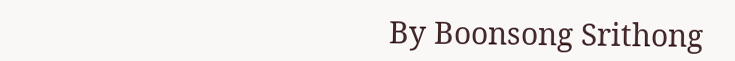By Boonsong Srithong